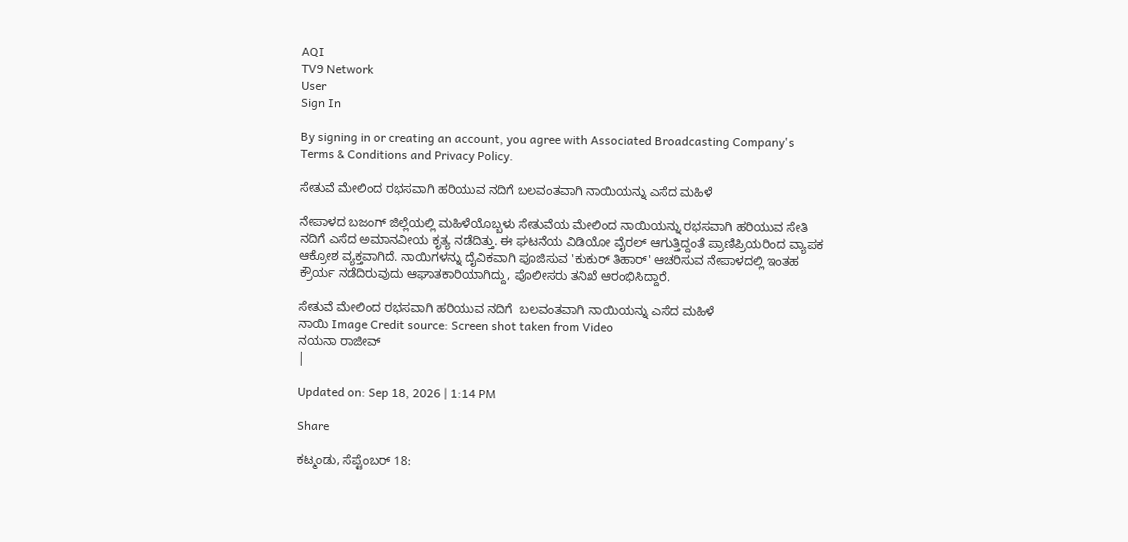AQI
TV9 Network
User
Sign In

By signing in or creating an account, you agree with Associated Broadcasting Company's Terms & Conditions and Privacy Policy.

ಸೇತುವೆ ಮೇಲಿಂದ ರಭಸವಾಗಿ ಹರಿಯುವ ನದಿಗೆ ಬಲವಂತವಾಗಿ ನಾಯಿಯನ್ನು ಎಸೆದ ಮಹಿಳೆ

ನೇಪಾಳದ ಬಜಂಗ್ ಜಿಲ್ಲೆಯಲ್ಲಿ ಮಹಿಳೆಯೊಬ್ಬಳು ಸೇತುವೆಯ ಮೇಲಿಂದ ನಾಯಿಯನ್ನು ರಭಸವಾಗಿ ಹರಿಯುವ ಸೇತಿ ನದಿಗೆ ಎಸೆದ ಅಮಾನವೀಯ ಕೃತ್ಯ ನಡೆದಿತ್ತು. ಈ ಘಟನೆಯ ವಿಡಿಯೋ ವೈರಲ್ ಆಗುತ್ತಿದ್ದಂತೆ ಪ್ರಾಣಿಪ್ರಿಯರಿಂದ ವ್ಯಾಪಕ ಆಕ್ರೋಶ ವ್ಯಕ್ತವಾಗಿದೆ. ನಾಯಿಗಳನ್ನು ದೈವಿಕವಾಗಿ ಪೂಜಿಸುವ 'ಕುಕುರ್ ತಿಹಾರ್' ಆಚರಿಸುವ ನೇಪಾಳದಲ್ಲಿ ಇಂತಹ ಕ್ರೌರ್ಯ ನಡೆದಿರುವುದು ಆಘಾತಕಾರಿಯಾಗಿದ್ದು, ಪೊಲೀಸರು ತನಿಖೆ ಆರಂಭಿಸಿದ್ದಾರೆ.

ಸೇತುವೆ ಮೇಲಿಂದ ರಭಸವಾಗಿ ಹರಿಯುವ ನದಿಗೆ  ಬಲವಂತವಾಗಿ ನಾಯಿಯನ್ನು ಎಸೆದ ಮಹಿಳೆ
ನಾಯಿ Image Credit source: Screen shot taken from Video
ನಯನಾ ರಾಜೀವ್
|

Updated on: Sep 18, 2026 | 1:14 PM

Share

ಕಟ್ಮಂಡು, ಸೆಪ್ಟೆಂಬರ್ 18: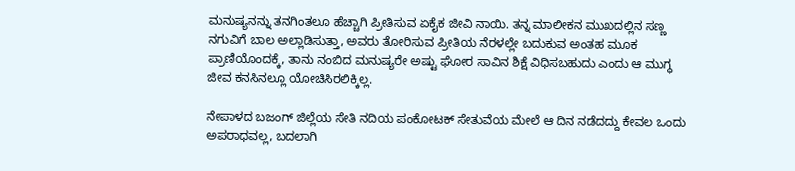ಮನುಷ್ಯನನ್ನು ತನಗಿಂತಲೂ ಹೆಚ್ಚಾಗಿ ಪ್ರೀತಿಸುವ ಏಕೈಕ ಜೀವಿ ನಾಯಿ. ತನ್ನ ಮಾಲೀಕನ ಮುಖದಲ್ಲಿನ ಸಣ್ಣ ನಗುವಿಗೆ ಬಾಲ ಅಲ್ಲಾಡಿಸುತ್ತಾ, ಅವರು ತೋರಿಸುವ ಪ್ರೀತಿಯ ನೆರಳಲ್ಲೇ ಬದುಕುವ ಅಂತಹ ಮೂಕ ಪ್ರಾಣಿಯೊಂದಕ್ಕೆ, ತಾನು ನಂಬಿದ ಮನುಷ್ಯರೇ ಅಷ್ಟು ಘೋರ ಸಾವಿನ ಶಿಕ್ಷೆ ವಿಧಿಸಬಹುದು ಎಂದು ಆ ಮುಗ್ಧ ಜೀವ ಕನಸಿನಲ್ಲೂ ಯೋಚಿಸಿರಲಿಕ್ಕಿಲ್ಲ.

ನೇಪಾಳದ ಬಜಂಗ್ ಜಿಲ್ಲೆಯ ಸೇತಿ ನದಿಯ ಪಂಕೋಟಕ್ ಸೇತುವೆಯ ಮೇಲೆ ಆ ದಿನ ನಡೆದದ್ದು ಕೇವಲ ಒಂದು ಅಪರಾಧವಲ್ಲ, ಬದಲಾಗಿ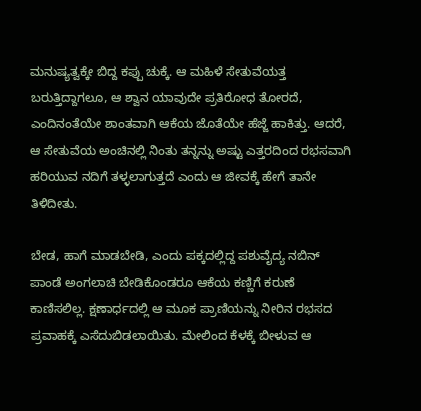ಮನುಷ್ಯತ್ವಕ್ಕೇ ಬಿದ್ದ ಕಪ್ಪು ಚುಕ್ಕೆ. ಆ ಮಹಿಳೆ ಸೇತುವೆಯತ್ತ ಬರುತ್ತಿದ್ದಾಗಲೂ, ಆ ಶ್ವಾನ ಯಾವುದೇ ಪ್ರತಿರೋಧ ತೋರದೆ, ಎಂದಿನಂತೆಯೇ ಶಾಂತವಾಗಿ ಆಕೆಯ ಜೊತೆಯೇ ಹೆಜ್ಜೆ ಹಾಕಿತ್ತು. ಆದರೆ, ಆ ಸೇತುವೆಯ ಅಂಚಿನಲ್ಲಿ ನಿಂತು ತನ್ನನ್ನು ಅಷ್ಟು ಎತ್ತರದಿಂದ ರಭಸವಾಗಿ ಹರಿಯುವ ನದಿಗೆ ತಳ್ಳಲಾಗುತ್ತದೆ ಎಂದು ಆ ಜೀವಕ್ಕೆ ಹೇಗೆ ತಾನೇ ತಿಳಿದೀತು.

ಬೇಡ, ಹಾಗೆ ಮಾಡಬೇಡಿ, ಎಂದು ಪಕ್ಕದಲ್ಲಿದ್ದ ಪಶುವೈದ್ಯ ನಬಿನ್ ಪಾಂಡೆ ಅಂಗಲಾಚಿ ಬೇಡಿಕೊಂಡರೂ ಆಕೆಯ ಕಣ್ಣಿಗೆ ಕರುಣೆ ಕಾಣಿಸಲಿಲ್ಲ. ಕ್ಷಣಾರ್ಧದಲ್ಲಿ ಆ ಮೂಕ ಪ್ರಾಣಿಯನ್ನು ನೀರಿನ ರಭಸದ ಪ್ರವಾಹಕ್ಕೆ ಎಸೆದುಬಿಡಲಾಯಿತು. ಮೇಲಿಂದ ಕೆಳಕ್ಕೆ ಬೀಳುವ ಆ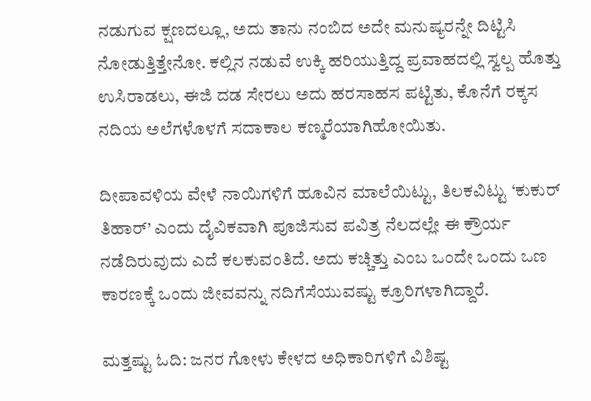ನಡುಗುವ ಕ್ಷಣದಲ್ಲೂ, ಅದು ತಾನು ನಂಬಿದ ಅದೇ ಮನುಷ್ಯರನ್ನೇ ದಿಟ್ಟಿಸಿ ನೋಡುತ್ತಿತ್ತೇನೋ. ಕಲ್ಲಿನ ನಡುವೆ ಉಕ್ಕಿ ಹರಿಯುತ್ತಿದ್ದ ಪ್ರವಾಹದಲ್ಲಿ ಸ್ವಲ್ಪ ಹೊತ್ತು ಉಸಿರಾಡಲು, ಈಜಿ ದಡ ಸೇರಲು ಅದು ಹರಸಾಹಸ ಪಟ್ಟಿತು, ಕೊನೆಗೆ ರಕ್ಕಸ ನದಿಯ ಅಲೆಗಳೊಳಗೆ ಸದಾಕಾಲ ಕಣ್ಮರೆಯಾಗಿಹೋಯಿತು.

ದೀಪಾವಳಿಯ ವೇಳೆ ನಾಯಿಗಳಿಗೆ ಹೂವಿನ ಮಾಲೆಯಿಟ್ಟು, ತಿಲಕವಿಟ್ಟು ‘ಕುಕುರ್ ತಿಹಾರ್’ ಎಂದು ದೈವಿಕವಾಗಿ ಪೂಜಿಸುವ ಪವಿತ್ರ ನೆಲದಲ್ಲೇ ಈ ಕ್ರೌರ್ಯ ನಡೆದಿರುವುದು ಎದೆ ಕಲಕುವಂತಿದೆ. ಅದು ಕಚ್ಚಿತ್ತು ಎಂಬ ಒಂದೇ ಒಂದು ಒಣ ಕಾರಣಕ್ಕೆ ಒಂದು ಜೀವವನ್ನು ನದಿಗೆಸೆಯುವಷ್ಟು ಕ್ರೂರಿಗಳಾಗಿದ್ದಾರೆ.

ಮತ್ತಷ್ಟು ಓದಿ: ಜನರ ಗೋಳು ಕೇಳದ ಅಧಿಕಾರಿಗಳಿಗೆ ವಿಶಿಷ್ಟ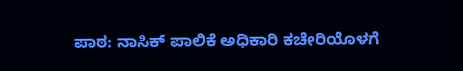ಪಾಠ: ನಾಸಿಕ್ ಪಾಲಿಕೆ ಅಧಿಕಾರಿ ಕಚೇರಿಯೊಳಗೆ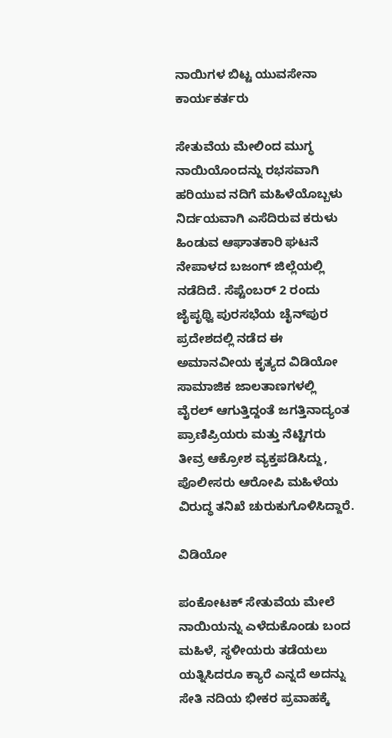ನಾಯಿಗಳ ಬಿಟ್ಟ ಯುವಸೇನಾ ಕಾರ್ಯಕರ್ತರು

ಸೇತುವೆಯ ಮೇಲಿಂದ ಮುಗ್ಧ ನಾಯಿಯೊಂದನ್ನು ರಭಸವಾಗಿ ಹರಿಯುವ ನದಿಗೆ ಮಹಿಳೆಯೊಬ್ಬಳು ನಿರ್ದಯವಾಗಿ ಎಸೆದಿರುವ ಕರುಳು ಹಿಂಡುವ ಆಘಾತಕಾರಿ ಘಟನೆ ನೇಪಾಳದ ಬಜಂಗ್ ಜಿಲ್ಲೆಯಲ್ಲಿ ನಡೆದಿದೆ. ಸೆಪ್ಟೆಂಬರ್ 2 ರಂದು ಜೈಪೃಥ್ವಿ ಪುರಸಭೆಯ ಚೈನ್‌ಪುರ ಪ್ರದೇಶದಲ್ಲಿ ನಡೆದ ಈ ಅಮಾನವೀಯ ಕೃತ್ಯದ ವಿಡಿಯೋ ಸಾಮಾಜಿಕ ಜಾಲತಾಣಗಳಲ್ಲಿ ವೈರಲ್ ಆಗುತ್ತಿದ್ದಂತೆ ಜಗತ್ತಿನಾದ್ಯಂತ ಪ್ರಾಣಿಪ್ರಿಯರು ಮತ್ತು ನೆಟ್ಟಿಗರು ತೀವ್ರ ಆಕ್ರೋಶ ವ್ಯಕ್ತಪಡಿಸಿದ್ದು, ಪೊಲೀಸರು ಆರೋಪಿ ಮಹಿಳೆಯ ವಿರುದ್ಧ ತನಿಖೆ ಚುರುಕುಗೊಳಿಸಿದ್ದಾರೆ.

ವಿಡಿಯೋ

ಪಂಕೋಟಕ್ ಸೇತುವೆಯ ಮೇಲೆ ನಾಯಿಯನ್ನು ಎಳೆದುಕೊಂಡು ಬಂದ ಮಹಿಳೆ, ಸ್ಥಳೀಯರು ತಡೆಯಲು ಯತ್ನಿಸಿದರೂ ಕ್ಯಾರೆ ಎನ್ನದೆ ಅದನ್ನು ಸೇತಿ ನದಿಯ ಭೀಕರ ಪ್ರವಾಹಕ್ಕೆ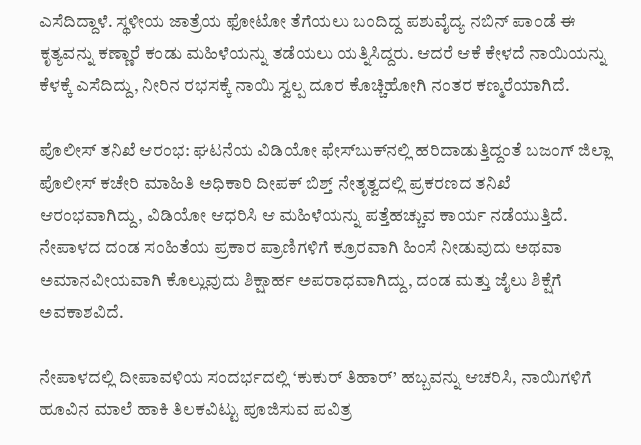ಎಸೆದಿದ್ದಾಳೆ. ಸ್ಥಳೀಯ ಜಾತ್ರೆಯ ಫೋಟೋ ತೆಗೆಯಲು ಬಂದಿದ್ದ ಪಶುವೈದ್ಯ ನಬಿನ್ ಪಾಂಡೆ ಈ ಕೃತ್ಯವನ್ನು ಕಣ್ಣಾರೆ ಕಂಡು ಮಹಿಳೆಯನ್ನು ತಡೆಯಲು ಯತ್ನಿಸಿದ್ದರು. ಆದರೆ ಆಕೆ ಕೇಳದೆ ನಾಯಿಯನ್ನು ಕೆಳಕ್ಕೆ ಎಸೆದಿದ್ದು, ನೀರಿನ ರಭಸಕ್ಕೆ ನಾಯಿ ಸ್ವಲ್ಪ ದೂರ ಕೊಚ್ಚಿಹೋಗಿ ನಂತರ ಕಣ್ಮರೆಯಾಗಿದೆ.

ಪೊಲೀಸ್ ತನಿಖೆ ಆರಂಭ: ಘಟನೆಯ ವಿಡಿಯೋ ಫೇಸ್‌ಬುಕ್‌ನಲ್ಲಿ ಹರಿದಾಡುತ್ತಿದ್ದಂತೆ ಬಜಂಗ್ ಜಿಲ್ಲಾ ಪೊಲೀಸ್ ಕಚೇರಿ ಮಾಹಿತಿ ಅಧಿಕಾರಿ ದೀಪಕ್ ಬಿಶ್ತ್ ನೇತೃತ್ವದಲ್ಲಿ ಪ್ರಕರಣದ ತನಿಖೆ ಆರಂಭವಾಗಿದ್ದು, ವಿಡಿಯೋ ಆಧರಿಸಿ ಆ ಮಹಿಳೆಯನ್ನು ಪತ್ತೆಹಚ್ಚುವ ಕಾರ್ಯ ನಡೆಯುತ್ತಿದೆ. ನೇಪಾಳದ ದಂಡ ಸಂಹಿತೆಯ ಪ್ರಕಾರ ಪ್ರಾಣಿಗಳಿಗೆ ಕ್ರೂರವಾಗಿ ಹಿಂಸೆ ನೀಡುವುದು ಅಥವಾ ಅಮಾನವೀಯವಾಗಿ ಕೊಲ್ಲುವುದು ಶಿಕ್ಷಾರ್ಹ ಅಪರಾಧವಾಗಿದ್ದು, ದಂಡ ಮತ್ತು ಜೈಲು ಶಿಕ್ಷೆಗೆ ಅವಕಾಶವಿದೆ.

ನೇಪಾಳದಲ್ಲಿ ದೀಪಾವಳಿಯ ಸಂದರ್ಭದಲ್ಲಿ ‘ಕುಕುರ್ ತಿಹಾರ್’ ಹಬ್ಬವನ್ನು ಆಚರಿಸಿ, ನಾಯಿಗಳಿಗೆ ಹೂವಿನ ಮಾಲೆ ಹಾಕಿ ತಿಲಕವಿಟ್ಟು ಪೂಜಿಸುವ ಪವಿತ್ರ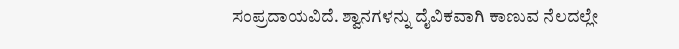ಸಂಪ್ರದಾಯವಿದೆ. ಶ್ವಾನಗಳನ್ನು ದೈವಿಕವಾಗಿ ಕಾಣುವ ನೆಲದಲ್ಲೇ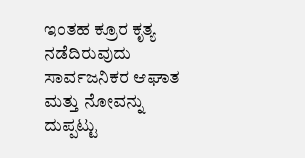ಇಂತಹ ಕ್ರೂರ ಕೃತ್ಯ ನಡೆದಿರುವುದು ಸಾರ್ವಜನಿಕರ ಆಘಾತ ಮತ್ತು ನೋವನ್ನು ದುಪ್ಪಟ್ಟು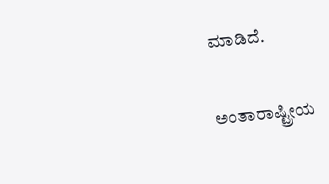ಮಾಡಿದೆ.

ಅಂತಾರಾಷ್ಟ್ರೀಯ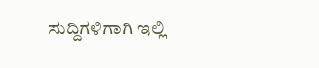ಸುದ್ದಿಗಳಿಗಾಗಿ ಇಲ್ಲಿ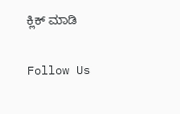ಕ್ಲಿಕ್ ಮಾಡಿ

Follow Us